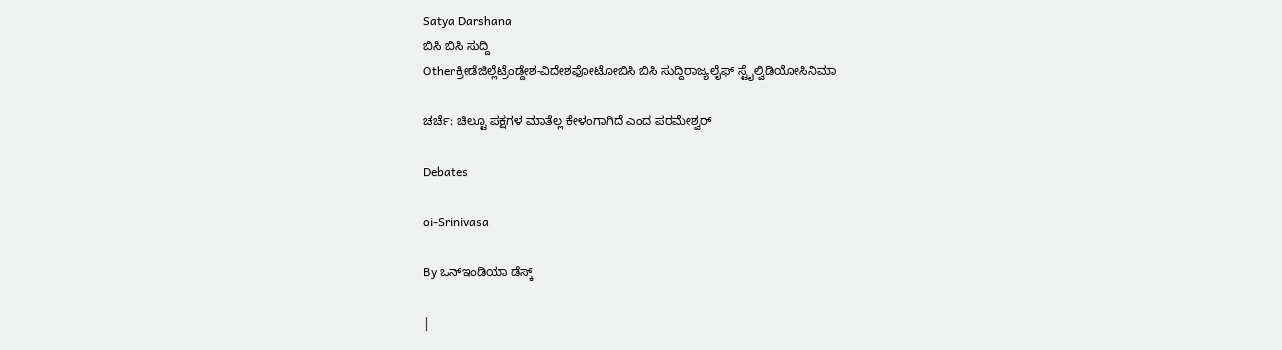Satya Darshana
ಬಿಸಿ ಬಿಸಿ ಸುದ್ದಿ
Otherಕ್ರೀಡೆಜಿಲ್ಲೆಟ್ರೆಂಡ್ದೇಶ-ವಿದೇಶಫೋಟೋಬಿಸಿ ಬಿಸಿ ಸುದ್ದಿರಾಜ್ಯಲೈಫ್ ಸ್ಟೈಲ್ವಿಡಿಯೋಸಿನಿಮಾ

ಚರ್ಚೆ: ಚಿಲ್ಟೂ ಪಕ್ಷಗಳ ಮಾತೆಲ್ಲ ಕೇಳಂಗಾಗಿದೆ ಎಂದ ಪರಮೇಶ್ವರ್

Debates

oi-Srinivasa

By ಒನ್ಇಂಡಿಯಾ ಡೆಸ್ಕ್

|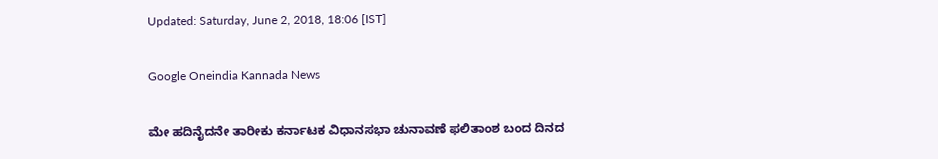Updated: Saturday, June 2, 2018, 18:06 [IST]

Google Oneindia Kannada News

ಮೇ ಹದಿನೈದನೇ ತಾರೀಕು ಕರ್ನಾಟಕ ವಿಧಾನಸಭಾ ಚುನಾವಣೆ ಫಲಿತಾಂಶ ಬಂದ ದಿನದ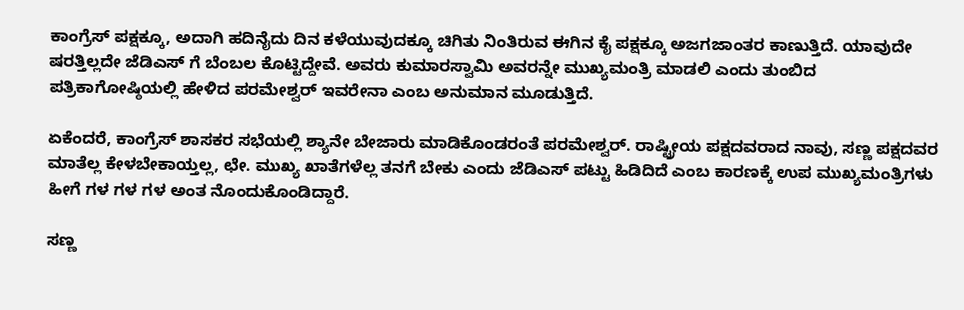ಕಾಂಗ್ರೆಸ್ ಪಕ್ಷಕ್ಕೂ, ಅದಾಗಿ ಹದಿನೈದು ದಿನ ಕಳೆಯುವುದಕ್ಕೂ ಚಿಗಿತು ನಿಂತಿರುವ ಈಗಿನ ಕೈ ಪಕ್ಷಕ್ಕೂ ಅಜಗಜಾಂತರ ಕಾಣುತ್ತಿದೆ. ಯಾವುದೇ ಷರತ್ತಿಲ್ಲದೇ ಜೆಡಿಎಸ್ ಗೆ ಬೆಂಬಲ ಕೊಟ್ಟಿದ್ದೇವೆ. ಅವರು ಕುಮಾರಸ್ವಾಮಿ ಅವರನ್ನೇ ಮುಖ್ಯಮಂತ್ರಿ ಮಾಡಲಿ ಎಂದು ತುಂಬಿದ ಪತ್ರಿಕಾಗೋಷ್ಠಿಯಲ್ಲಿ ಹೇಳಿದ ಪರಮೇಶ್ವರ್ ಇವರೇನಾ ಎಂಬ ಅನುಮಾನ ಮೂಡುತ್ತಿದೆ.

ಏಕೆಂದರೆ, ಕಾಂಗ್ರೆಸ್ ಶಾಸಕರ ಸಭೆಯಲ್ಲಿ ಶ್ಯಾನೇ ಬೇಜಾರು ಮಾಡಿಕೊಂಡರಂತೆ ಪರಮೇಶ್ವರ್. ರಾಷ್ಟ್ರೀಯ ಪಕ್ಷದವರಾದ ನಾವು, ಸಣ್ಣ ಪಕ್ಷದವರ ಮಾತೆಲ್ಲ ಕೇಳಬೇಕಾಯ್ತಲ್ಲ, ಛೇ. ಮುಖ್ಯ ಖಾತೆಗಳೆಲ್ಲ ತನಗೆ ಬೇಕು ಎಂದು ಜೆಡಿಎಸ್ ಪಟ್ಟು ಹಿಡಿದಿದೆ ಎಂಬ ಕಾರಣಕ್ಕೆ ಉಪ ಮುಖ್ಯಮಂತ್ರಿಗಳು ಹೀಗೆ ಗಳ ಗಳ ಗಳ ಅಂತ ನೊಂದುಕೊಂಡಿದ್ದಾರೆ.

ಸಣ್ಣ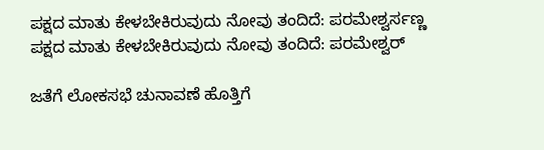ಪಕ್ಷದ ಮಾತು ಕೇಳಬೇಕಿರುವುದು ನೋವು ತಂದಿದೆ: ಪರಮೇಶ್ವರ್ಸಣ್ಣ ಪಕ್ಷದ ಮಾತು ಕೇಳಬೇಕಿರುವುದು ನೋವು ತಂದಿದೆ: ಪರಮೇಶ್ವರ್

ಜತೆಗೆ ಲೋಕಸಭೆ ಚುನಾವಣೆ ಹೊತ್ತಿಗೆ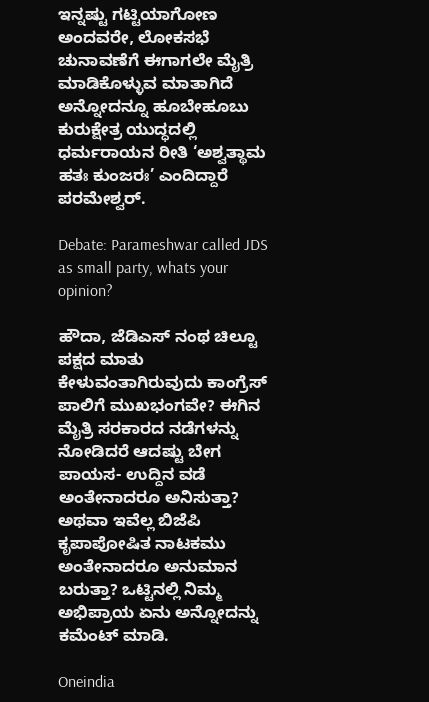ಇನ್ನಷ್ಟು ಗಟ್ಟಿಯಾಗೋಣ ಅಂದವರೇ, ಲೋಕಸಭೆ ಚುನಾವಣೆಗೆ ಈಗಾಗಲೇ ಮೈತ್ರಿ ಮಾಡಿಕೊಳ್ಳುವ ಮಾತಾಗಿದೆ ಅನ್ನೋದನ್ನೂ ಹೂಬೇಹೂಬು ಕುರುಕ್ಷೇತ್ರ ಯುದ್ಧದಲ್ಲಿ ಧರ್ಮರಾಯನ ರೀತಿ ‘ಅಶ್ವತ್ಥಾಮ ಹತಃ ಕುಂಜರಃ’ ಎಂದಿದ್ದಾರೆ ಪರಮೇಶ್ವರ್.

Debate: Parameshwar called JDS as small party, whats your opinion?

ಹೌದಾ, ಜೆಡಿಎಸ್ ನಂಥ ಚಿಲ್ಟೂ ಪಕ್ಷದ ಮಾತು ಕೇಳುವಂತಾಗಿರುವುದು ಕಾಂಗ್ರೆಸ್ ಪಾಲಿಗೆ ಮುಖಭಂಗವೇ? ಈಗಿನ ಮೈತ್ರಿ ಸರಕಾರದ ನಡೆಗಳನ್ನು ನೋಡಿದರೆ ಆದಷ್ಟು ಬೇಗ ಪಾಯಸ- ಉದ್ದಿನ ವಡೆ ಅಂತೇನಾದರೂ ಅನಿಸುತ್ತಾ? ಅಥವಾ ಇವೆಲ್ಲ ಬಿಜೆಪಿ ಕೃಪಾಪೋಷಿತ ನಾಟಕಮು ಅಂತೇನಾದರೂ ಅನುಮಾನ ಬರುತ್ತಾ? ಒಟ್ಟಿನಲ್ಲಿ ನಿಮ್ಮ ಅಭಿಪ್ರಾಯ ಏನು ಅನ್ನೋದನ್ನು ಕಮೆಂಟ್ ಮಾಡಿ.

Oneindia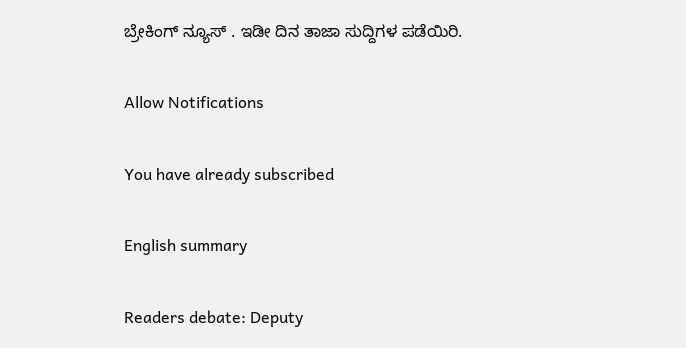ಬ್ರೇಕಿಂಗ್ ನ್ಯೂಸ್ . ಇಡೀ ದಿನ ತಾಜಾ ಸುದ್ದಿಗಳ ಪಡೆಯಿರಿ.

Allow Notifications

You have already subscribed

English summary

Readers debate: Deputy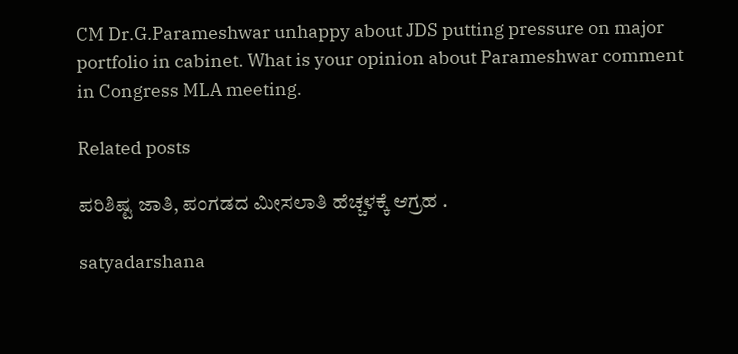CM Dr.G.Parameshwar unhappy about JDS putting pressure on major portfolio in cabinet. What is your opinion about Parameshwar comment in Congress MLA meeting.

Related posts

ಪರಿಶಿಷ್ಟ ಜಾತಿ, ಪಂಗಡದ ಮೀಸಲಾತಿ ಹೆಚ್ಚಳಕ್ಕೆ ಆಗ್ರಹ .

satyadarshana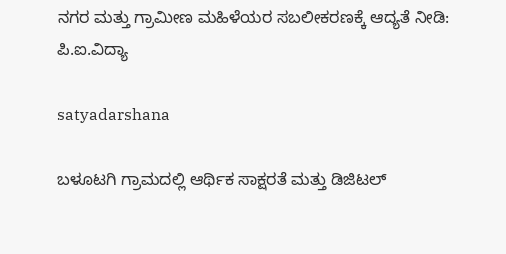ನಗರ ಮತ್ತು ಗ್ರಾಮೀಣ ಮಹಿಳೆಯರ ಸಬಲೀಕರಣಕ್ಕೆ ಆದ್ಯತೆ ನೀಡಿ: ಪಿ.ಐ.ವಿದ್ಯಾ

satyadarshana

ಬಳೂಟಗಿ ಗ್ರಾಮದಲ್ಲಿ ಆರ್ಥಿಕ ಸಾಕ್ಷರತೆ ಮತ್ತು ಡಿಜಿಟಲ್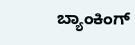ಬ್ಯಾಂಕಿಂಗ್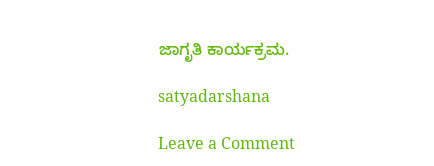ಜಾಗೃತಿ ಕಾರ್ಯಕ್ರಮ.

satyadarshana

Leave a Comment